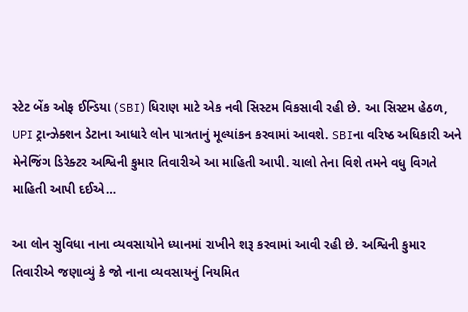સ્ટેટ બેંક ઓફ ઈન્ડિયા (SBI) ધિરાણ માટે એક નવી સિસ્ટમ વિકસાવી રહી છે. આ સિસ્ટમ હેઠળ, UPI ટ્રાન્ઝેક્શન ડેટાના આધારે લોન પાત્રતાનું મૂલ્યાંકન કરવામાં આવશે. SBIના વરિષ્ઠ અધિકારી અને મેનેજિંગ ડિરેક્ટર અશ્વિની કુમાર તિવારીએ આ માહિતી આપી. ચાલો તેના વિશે તમને વધુ વિગતે માહિતી આપી દઈએ…

આ લોન સુવિધા નાના વ્યવસાયોને ધ્યાનમાં રાખીને શરૂ કરવામાં આવી રહી છે. અશ્વિની કુમાર તિવારીએ જણાવ્યું કે જો નાના વ્યવસાયનું નિયમિત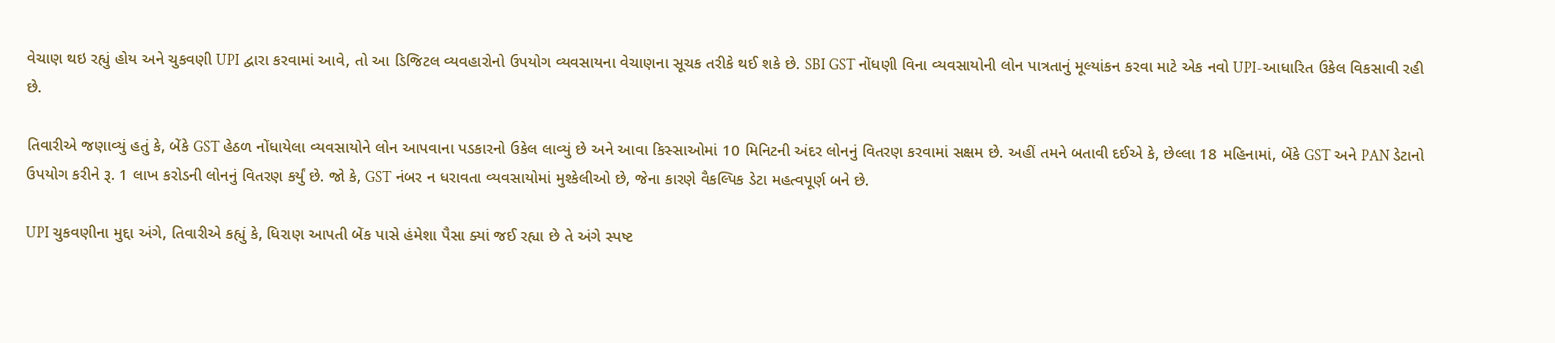વેચાણ થઇ રહ્યું હોય અને ચુકવણી UPI દ્વારા કરવામાં આવે, તો આ ડિજિટલ વ્યવહારોનો ઉપયોગ વ્યવસાયના વેચાણના સૂચક તરીકે થઈ શકે છે. SBI GST નોંધણી વિના વ્યવસાયોની લોન પાત્રતાનું મૂલ્યાંકન કરવા માટે એક નવો UPI-આધારિત ઉકેલ વિકસાવી રહી છે.

તિવારીએ જણાવ્યું હતું કે, બેંકે GST હેઠળ નોંધાયેલા વ્યવસાયોને લોન આપવાના પડકારનો ઉકેલ લાવ્યું છે અને આવા કિસ્સાઓમાં 10 મિનિટની અંદર લોનનું વિતરણ કરવામાં સક્ષમ છે. અહીં તમને બતાવી દઈએ કે, છેલ્લા 18 મહિનામાં, બેંકે GST અને PAN ડેટાનો ઉપયોગ કરીને રૂ. 1 લાખ કરોડની લોનનું વિતરણ કર્યું છે. જો કે, GST નંબર ન ધરાવતા વ્યવસાયોમાં મુશ્કેલીઓ છે, જેના કારણે વૈકલ્પિક ડેટા મહત્વપૂર્ણ બને છે.

UPI ચુકવણીના મુદ્દા અંગે, તિવારીએ કહ્યું કે, ધિરાણ આપતી બેંક પાસે હંમેશા પૈસા ક્યાં જઈ રહ્યા છે તે અંગે સ્પષ્ટ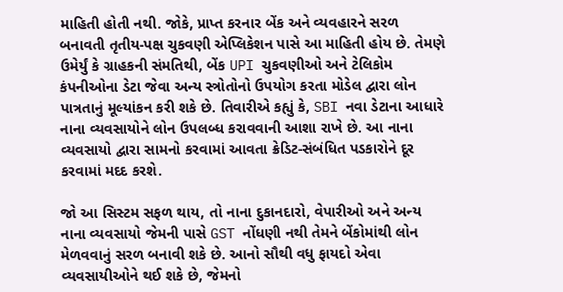માહિતી હોતી નથી. જોકે, પ્રાપ્ત કરનાર બેંક અને વ્યવહારને સરળ બનાવતી તૃતીય-પક્ષ ચુકવણી એપ્લિકેશન પાસે આ માહિતી હોય છે. તેમણે ઉમેર્યું કે ગ્રાહકની સંમતિથી, બેંક UPI ચુકવણીઓ અને ટેલિકોમ કંપનીઓના ડેટા જેવા અન્ય સ્ત્રોતોનો ઉપયોગ કરતા મોડેલ દ્વારા લોન પાત્રતાનું મૂલ્યાંકન કરી શકે છે. તિવારીએ કહ્યું કે, SBI નવા ડેટાના આધારે નાના વ્યવસાયોને લોન ઉપલબ્ધ કરાવવાની આશા રાખે છે. આ નાના વ્યવસાયો દ્વારા સામનો કરવામાં આવતા ક્રેડિટ-સંબંધિત પડકારોને દૂર કરવામાં મદદ કરશે.

જો આ સિસ્ટમ સફળ થાય, તો નાના દુકાનદારો, વેપારીઓ અને અન્ય નાના વ્યવસાયો જેમની પાસે GST નોંધણી નથી તેમને બેંકોમાંથી લોન મેળવવાનું સરળ બનાવી શકે છે. આનો સૌથી વધુ ફાયદો એવા વ્યવસાયીઓને થઈ શકે છે, જેમનો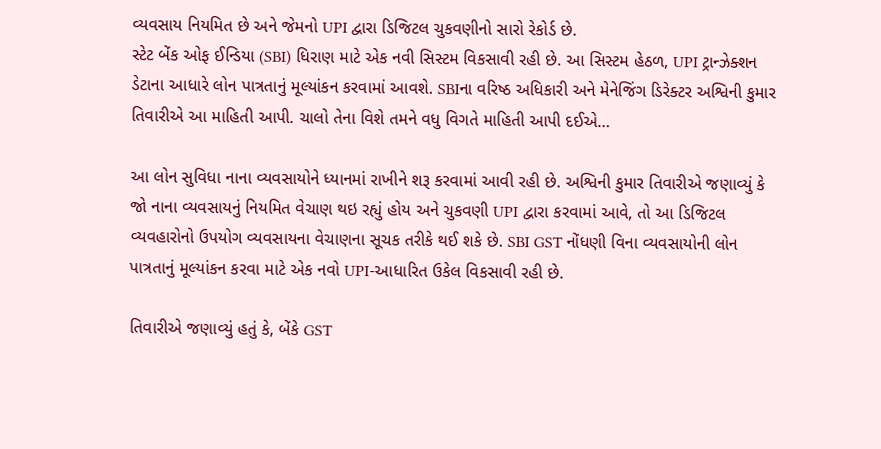વ્યવસાય નિયમિત છે અને જેમનો UPI દ્વારા ડિજિટલ ચુકવણીનો સારો રેકોર્ડ છે.
સ્ટેટ બેંક ઓફ ઈન્ડિયા (SBI) ધિરાણ માટે એક નવી સિસ્ટમ વિકસાવી રહી છે. આ સિસ્ટમ હેઠળ, UPI ટ્રાન્ઝેક્શન ડેટાના આધારે લોન પાત્રતાનું મૂલ્યાંકન કરવામાં આવશે. SBIના વરિષ્ઠ અધિકારી અને મેનેજિંગ ડિરેક્ટર અશ્વિની કુમાર તિવારીએ આ માહિતી આપી. ચાલો તેના વિશે તમને વધુ વિગતે માહિતી આપી દઈએ…

આ લોન સુવિધા નાના વ્યવસાયોને ધ્યાનમાં રાખીને શરૂ કરવામાં આવી રહી છે. અશ્વિની કુમાર તિવારીએ જણાવ્યું કે જો નાના વ્યવસાયનું નિયમિત વેચાણ થઇ રહ્યું હોય અને ચુકવણી UPI દ્વારા કરવામાં આવે, તો આ ડિજિટલ વ્યવહારોનો ઉપયોગ વ્યવસાયના વેચાણના સૂચક તરીકે થઈ શકે છે. SBI GST નોંધણી વિના વ્યવસાયોની લોન પાત્રતાનું મૂલ્યાંકન કરવા માટે એક નવો UPI-આધારિત ઉકેલ વિકસાવી રહી છે.

તિવારીએ જણાવ્યું હતું કે, બેંકે GST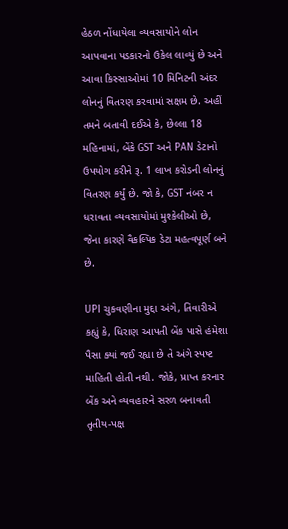હેઠળ નોંધાયેલા વ્યવસાયોને લોન આપવાના પડકારનો ઉકેલ લાવ્યું છે અને આવા કિસ્સાઓમાં 10 મિનિટની અંદર લોનનું વિતરણ કરવામાં સક્ષમ છે. અહીં તમને બતાવી દઈએ કે, છેલ્લા 18 મહિનામાં, બેંકે GST અને PAN ડેટાનો ઉપયોગ કરીને રૂ. 1 લાખ કરોડની લોનનું વિતરણ કર્યું છે. જો કે, GST નંબર ન ધરાવતા વ્યવસાયોમાં મુશ્કેલીઓ છે, જેના કારણે વૈકલ્પિક ડેટા મહત્વપૂર્ણ બને છે.

UPI ચુકવણીના મુદ્દા અંગે, તિવારીએ કહ્યું કે, ધિરાણ આપતી બેંક પાસે હંમેશા પૈસા ક્યાં જઈ રહ્યા છે તે અંગે સ્પષ્ટ માહિતી હોતી નથી. જોકે, પ્રાપ્ત કરનાર બેંક અને વ્યવહારને સરળ બનાવતી તૃતીય-પક્ષ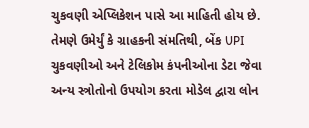ચુકવણી એપ્લિકેશન પાસે આ માહિતી હોય છે. તેમણે ઉમેર્યું કે ગ્રાહકની સંમતિથી, બેંક UPI ચુકવણીઓ અને ટેલિકોમ કંપનીઓના ડેટા જેવા અન્ય સ્ત્રોતોનો ઉપયોગ કરતા મોડેલ દ્વારા લોન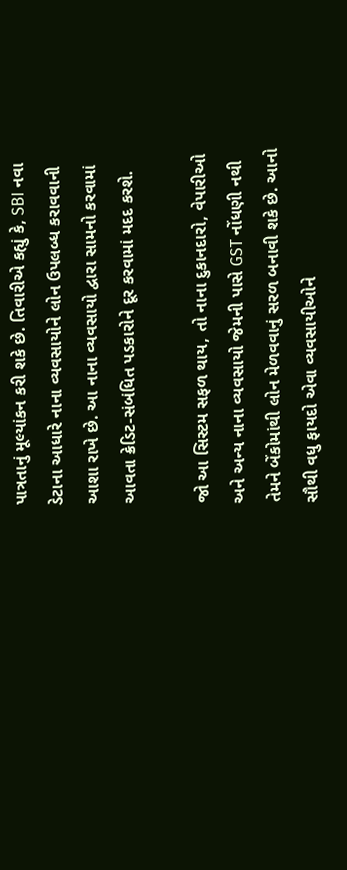પાત્રતાનું મૂલ્યાંકન કરી શકે છે. તિવારીએ કહ્યું કે, SBI નવા ડેટાના આધારે નાના વ્યવસાયોને લોન ઉપલબ્ધ કરાવવાની આશા રાખે છે. આ નાના વ્યવસાયો દ્વારા સામનો કરવામાં આવતા ક્રેડિટ-સંબંધિત પડકારોને દૂર કરવામાં મદદ કરશે.

જો આ સિસ્ટમ સફળ થાય, તો નાના દુકાનદારો, વેપારીઓ અને અન્ય નાના વ્યવસાયો જેમની પાસે GST નોંધણી નથી તેમને બેંકોમાંથી લોન મેળવવાનું સરળ બનાવી શકે છે. આનો સૌથી વધુ ફાયદો એવા વ્યવસાયીઓને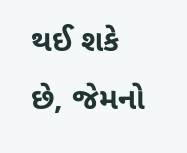થઈ શકે છે, જેમનો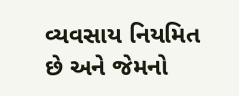વ્યવસાય નિયમિત છે અને જેમનો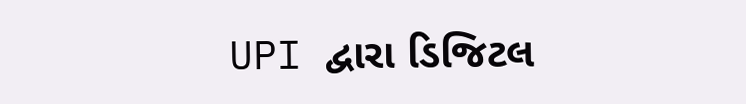UPI દ્વારા ડિજિટલ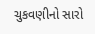ચુકવણીનો સારો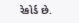રેકોર્ડ છે.